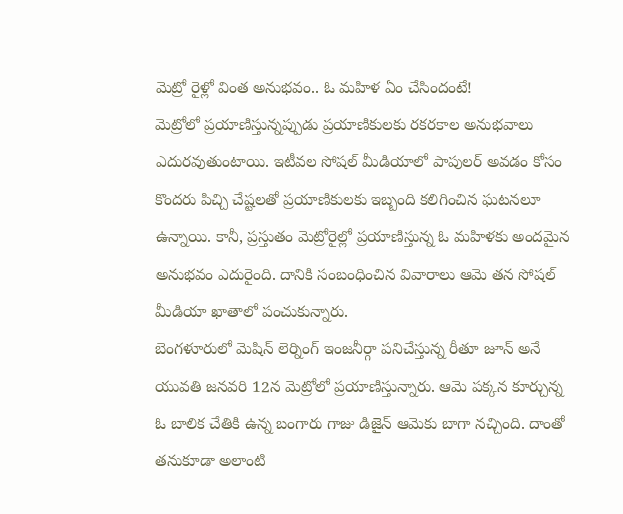మెట్రో రైళ్లో వింత అనుభవం.. ఓ మహిళ ఏం చేసిందంటే!
మెట్రోలో ప్రయాణిస్తున్నప్పుడు ప్రయాణికులకు రకరకాల అనుభవాలు ఎదురవుతుంటాయి. ఇటీవల సోషల్ మీడియాలో పాపులర్ అవడం కోసం కొందరు పిచ్చి చేష్టలతో ప్రయాణికులకు ఇబ్బంది కలిగించిన ఘటనలూ ఉన్నాయి. కానీ, ప్రస్తుతం మెట్రోరైల్లో ప్రయాణిస్తున్న ఓ మహిళకు అందమైన అనుభవం ఎదురైంది. దానికి సంబంధించిన వివారాలు ఆమె తన సోషల్ మీడియా ఖాతాలో పంచుకున్నారు.
బెంగళూరులో మెషిన్ లెర్నింగ్ ఇంజనీర్గా పనిచేస్తున్న రీతూ జూన్ అనే యువతి జనవరి 12న మెట్రోలో ప్రయాణిస్తున్నారు. ఆమె పక్కన కూర్చున్న ఓ బాలిక చేతికి ఉన్న బంగారు గాజు డిజైన్ ఆమెకు బాగా నచ్చింది. దాంతో తనుకూడా అలాంటి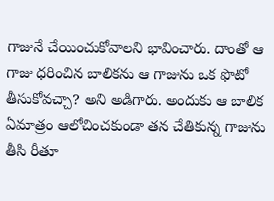గాజునే చేయించుకోవాలని భావించారు. దాంతో ఆ గాజు ధరించిన బాలికను ఆ గాజును ఒక ఫొటో తీసుకోవచ్చా? అని అడిగారు. అందుకు ఆ బాలిక ఏమాత్రం ఆలోచించకుండా తన చేతికున్న గాజును తీసి రీతూ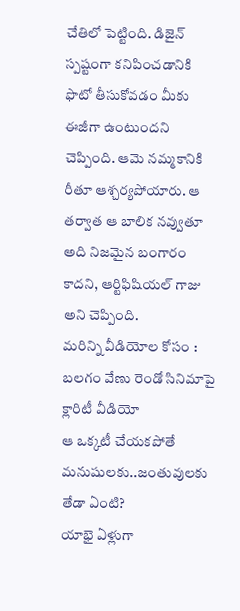చేతిలో పెట్టింది. డిజైన్ స్పష్టంగా కనిపించడానికి ఫొటో తీసుకోవడం మీకు ఈజీగా ఉంటుందని చెప్పింది. ఆమె నమ్మకానికి రీతూ ఆశ్చర్యపోయారు. ఆ తర్వాత ఆ బాలిక నవ్వుతూ అది నిజమైన బంగారం కాదని, ఆర్టిఫిషియల్ గాజు అని చెప్పింది.
మరిన్ని వీడియోల కోసం :
బలగం వేణు రెండో సినిమాపై క్లారిటీ వీడియో
ఆ ఒక్కటీ చేయకపోతే మనుషులకు..జంతువులకు తేడా ఏంటి?
యాభై ఏళ్లుగా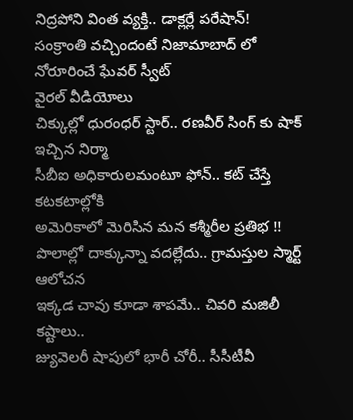నిద్రపోని వింత వ్యక్తి.. డాక్లర్లే పరేషాన్!
సంక్రాంతి వచ్చిందంటే నిజామాబాద్ లో నోరూరించే ఘేవర్ స్వీట్
వైరల్ వీడియోలు
చిక్కుల్లో ధురంధర్ స్టార్.. రణవీర్ సింగ్ కు షాక్ ఇచ్చిన నిర్మా
సీబీఐ అధికారులమంటూ ఫోన్.. కట్ చేస్తే కటకటాల్లోకి
అమెరికాలో మెరిసిన మన కశ్మీరీల ప్రతిభ !!
పొలాల్లో దాక్కున్నా వదల్లేదు.. గ్రామస్తుల స్మార్ట్ ఆలోచన
ఇక్కడ చావు కూడా శాపమే.. చివరి మజిలీ కష్టాలు..
జ్యువెలరీ షాపులో భారీ చోరీ.. సీసీటీవీ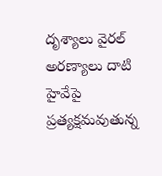దృశ్యాలు వైరల్
అరణ్యాలు దాటి హైవేపై ప్రత్యక్షమవుతున్న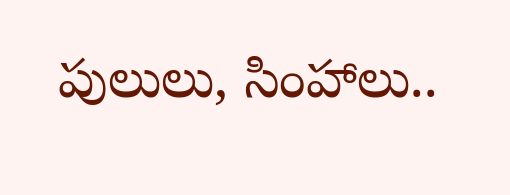పులులు, సింహాలు..